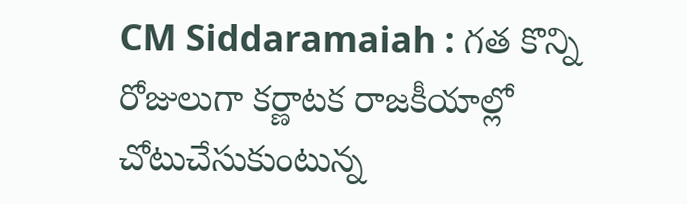CM Siddaramaiah : గత కొన్ని రోజులుగా కర్ణాటక రాజకీయాల్లో చోటుచేసుకుంటున్న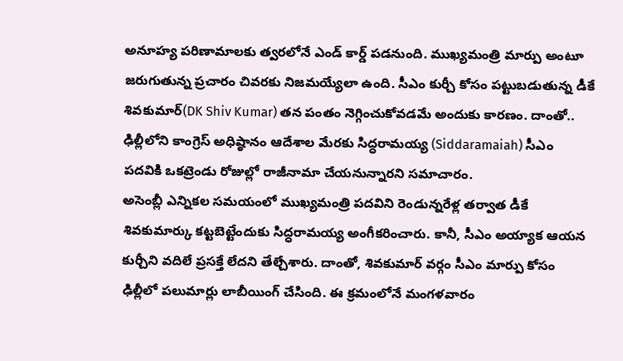అనూహ్య పరిణామాలకు త్వరలోనే ఎండ్ కార్డ్ పడనుంది. ముఖ్యమంత్రి మార్పు అంటూ జరుగుతున్న ప్రచారం చివరకు నిజమయ్యేలా ఉంది. సీఎం కుర్చీ కోసం పట్టుబడుతున్న డీకే శివకుమార్(DK Shiv Kumar) తన పంతం నెగ్గించుకోవడమే అందుకు కారణం. దాంతో.. ఢిల్లీలోని కాంగ్రెస్ అధిష్ఠానం ఆదేశాల మేరకు సిద్ధరామయ్య (Siddaramaiah) సీఎం పదవికి ఒకట్రెండు రోజుల్లో రాజీనామా చేయనున్నారని సమాచారం.
అసెంబ్లీ ఎన్నికల సమయంలో ముఖ్యమంత్రి పదవిని రెండున్నరేళ్ల తర్వాత డీకే శివకుమార్కు కట్టబెట్టేందుకు సిద్ధరామయ్య అంగీకరించారు. కానీ, సీఎం అయ్యాక ఆయన కుర్చీని వదిలే ప్రసక్తే లేదని తేల్చేశారు. దాంతో, శివకుమార్ వర్గం సీఎం మార్పు కోసం ఢిల్లీలో పలుమార్లు లాబీయింగ్ చేసింది. ఈ క్రమంలోనే మంగళవారం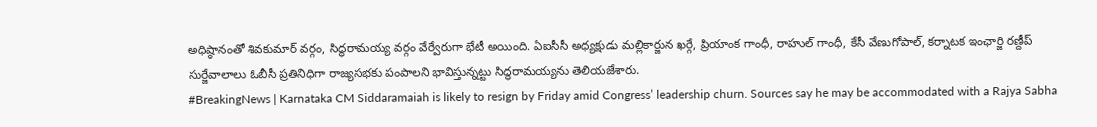అధిష్ఠానంతో శివకుమార్ వర్గం, సిద్ధరామయ్య వర్గం వేర్వేరుగా భేటీ అయింది. ఏఐసీసీ అధ్యక్షుడు మల్లికార్జున ఖర్గే, ప్రియాంక గాంధీ, రాహుల్ గాంధీ, కేసీ వేణుగోపాల్, కర్నాటక ఇంఛార్జి రణ్దీప్ సుర్జేవాలాలు ఓబీసీ ప్రతినిధిగా రాజ్యసభకు పంపాలని భావిస్తున్నట్టు సిద్ధరామయ్యను తెలియజేశారు.
#BreakingNews | Karnataka CM Siddaramaiah is likely to resign by Friday amid Congress’ leadership churn. Sources say he may be accommodated with a Rajya Sabha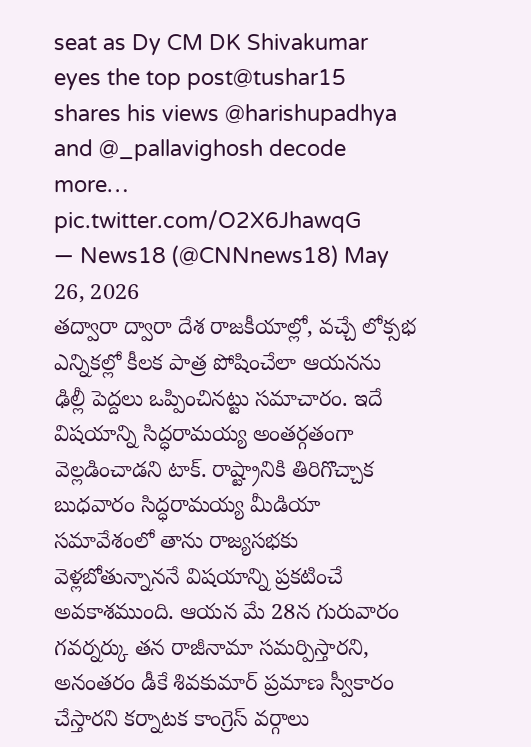seat as Dy CM DK Shivakumar eyes the top post@tushar15 shares his views @harishupadhya and @_pallavighosh decode more… pic.twitter.com/O2X6JhawqG
— News18 (@CNNnews18) May 26, 2026
తద్వారా ద్వారా దేశ రాజకీయాల్లో, వచ్చే లోక్సభ ఎన్నికల్లో కీలక పాత్ర పోషించేలా ఆయనను ఢిల్లీ పెద్దలు ఒప్పించినట్టు సమాచారం. ఇదే విషయాన్ని సిద్ధరామయ్య అంతర్గతంగా వెల్లడించాడని టాక్. రాష్ట్రానికి తిరిగొచ్చాక బుధవారం సిద్ధరామయ్య మీడియా సమావేశంలో తాను రాజ్యసభకు వెళ్లబోతున్నాననే విషయాన్ని ప్రకటించే అవకాశముంది. ఆయన మే 28న గురువారం గవర్నర్కు తన రాజీనామా సమర్పిస్తారని, అనంతరం డీకే శివకుమార్ ప్రమాణ స్వీకారం చేస్తారని కర్నాటక కాంగ్రెస్ వర్గాలు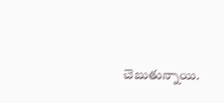చెబుతున్నాయి.